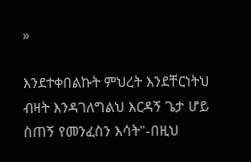»

እንደተቀበልኩት ምህረት እንደቸርነትህ ብዛት እንዳገለግልህ እርዳኝ ጌታ ሆይ ስጠኝ የመንፈስን እሳት"-በዚህ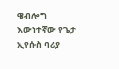ዌብሎግ እውነተኛው የጌታ ኢየሱስ ባሪያ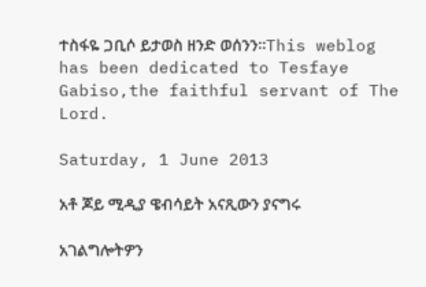ተስፋዬ ጋቢሶ ይታወስ ዘንድ ወሰንን።This weblog has been dedicated to Tesfaye Gabiso,the faithful servant of The Lord.

Saturday, 1 June 2013

አቶ ጆይ ሚዲያ ዌብሳይት አናጺውን ያናግሩ

አገልግሎትዎን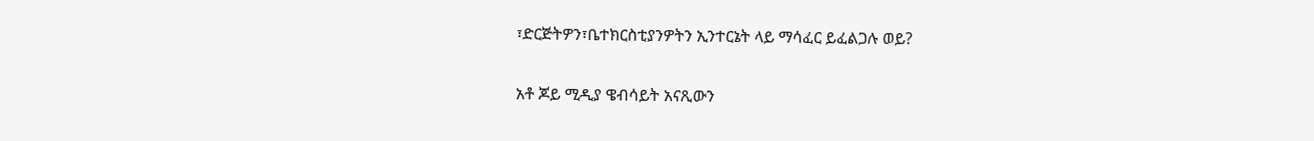፣ድርጅትዎን፣ቤተክርስቲያንዎትን ኢንተርኔት ላይ ማሳፈር ይፈልጋሉ ወይ?

አቶ ጆይ ሚዲያ ዌብሳይት አናጺውን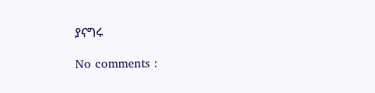ያናግሩ

No comments :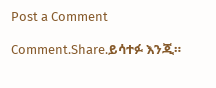Post a Comment

Comment.Share.ይሳተፉ እንጂ።